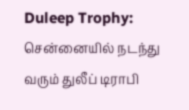Duleep Trophy: சென்னையில் நடந்து வரும் துலீப் டிராபி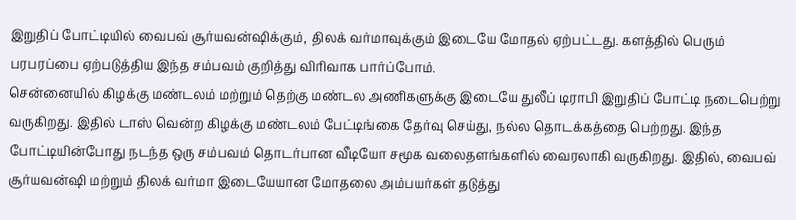இறுதிப் போட்டியில் வைபவ் சூர்யவன்ஷிக்கும், திலக் வர்மாவுக்கும் இடையே மோதல் ஏற்பட்டது. களத்தில் பெரும் பரபரப்பை ஏற்படுத்திய இந்த சம்பவம் குறித்து விரிவாக பார்ப்போம்.
சென்னையில் கிழக்கு மண்டலம் மற்றும் தெற்கு மண்டல அணிகளுக்கு இடையே துலீப் டிராபி இறுதிப் போட்டி நடைபெற்று வருகிறது. இதில் டாஸ் வென்ற கிழக்கு மண்டலம் பேட்டிங்கை தேர்வு செய்து, நல்ல தொடக்கத்தை பெற்றது. இந்த போட்டியின்போது நடந்த ஒரு சம்பவம் தொடர்பான வீடியோ சமூக வலைதளங்களில் வைரலாகி வருகிறது. இதில், வைபவ் சூர்யவன்ஷி மற்றும் திலக் வர்மா இடையேயான மோதலை அம்பயர்கள் தடுத்து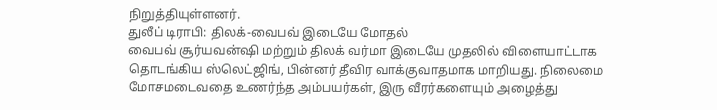நிறுத்தியுள்ளனர்.
துலீப் டிராபி: திலக்-வைபவ் இடையே மோதல்
வைபவ் சூர்யவன்ஷி மற்றும் திலக் வர்மா இடையே முதலில் விளையாட்டாக தொடங்கிய ஸ்லெட்ஜிங், பின்னர் தீவிர வாக்குவாதமாக மாறியது. நிலைமை மோசமடைவதை உணர்ந்த அம்பயர்கள், இரு வீரர்களையும் அழைத்து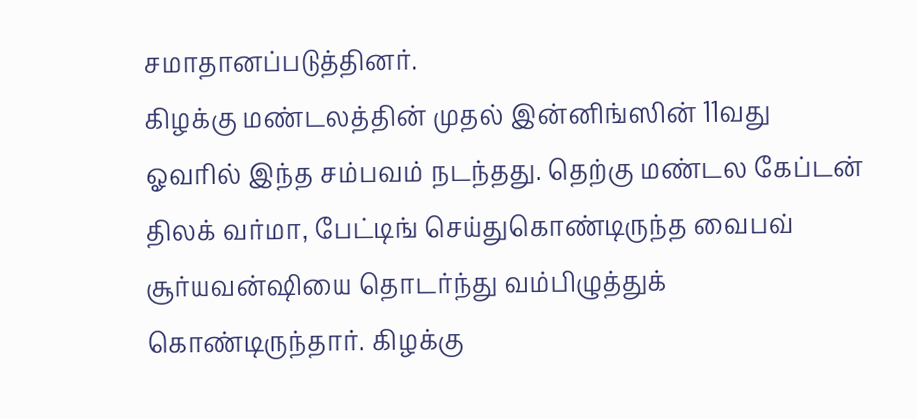சமாதானப்படுத்தினர்.
கிழக்கு மண்டலத்தின் முதல் இன்னிங்ஸின் 11வது ஓவரில் இந்த சம்பவம் நடந்தது. தெற்கு மண்டல கேப்டன் திலக் வர்மா, பேட்டிங் செய்துகொண்டிருந்த வைபவ் சூர்யவன்ஷியை தொடர்ந்து வம்பிழுத்துக் கொண்டிருந்தார். கிழக்கு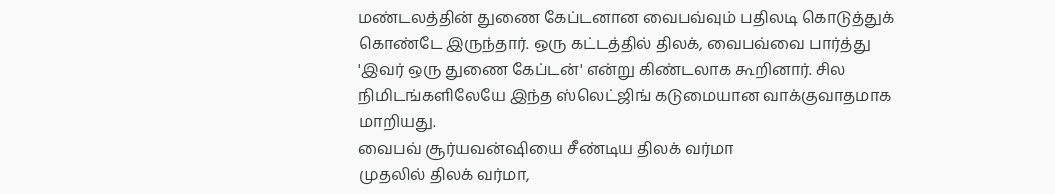மண்டலத்தின் துணை கேப்டனான வைபவ்வும் பதிலடி கொடுத்துக் கொண்டே இருந்தார். ஒரு கட்டத்தில் திலக், வைபவ்வை பார்த்து 'இவர் ஒரு துணை கேப்டன்' என்று கிண்டலாக கூறினார். சில நிமிடங்களிலேயே இந்த ஸ்லெட்ஜிங் கடுமையான வாக்குவாதமாக மாறியது.
வைபவ் சூர்யவன்ஷியை சீண்டிய திலக் வர்மா
முதலில் திலக் வர்மா,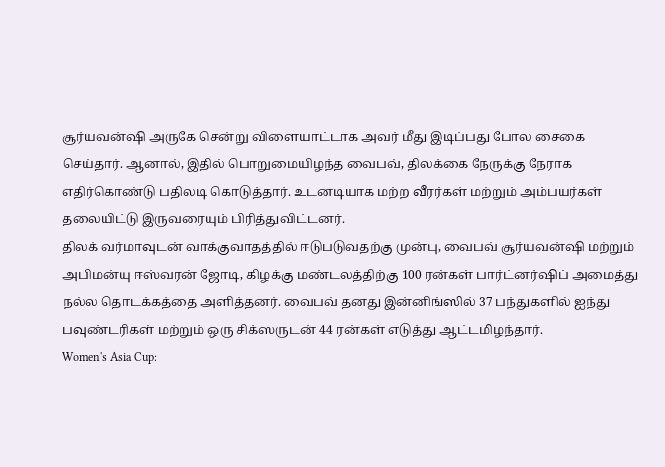சூர்யவன்ஷி அருகே சென்று விளையாட்டாக அவர் மீது இடிப்பது போல சைகை செய்தார். ஆனால், இதில் பொறுமையிழந்த வைபவ், திலக்கை நேருக்கு நேராக எதிர்கொண்டு பதிலடி கொடுத்தார். உடனடியாக மற்ற வீரர்கள் மற்றும் அம்பயர்கள் தலையிட்டு இருவரையும் பிரித்துவிட்டனர்.
திலக் வர்மாவுடன் வாக்குவாதத்தில் ஈடுபடுவதற்கு முன்பு, வைபவ் சூர்யவன்ஷி மற்றும் அபிமன்யு ஈஸ்வரன் ஜோடி, கிழக்கு மண்டலத்திற்கு 100 ரன்கள் பார்ட்னர்ஷிப் அமைத்து நல்ல தொடக்கத்தை அளித்தனர். வைபவ் தனது இன்னிங்ஸில் 37 பந்துகளில் ஐந்து பவுண்டரிகள் மற்றும் ஒரு சிக்ஸருடன் 44 ரன்கள் எடுத்து ஆட்டமிழந்தார்.
Women's Asia Cup: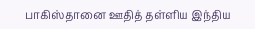பாகிஸ்தானை ஊதித் தள்ளிய இந்திய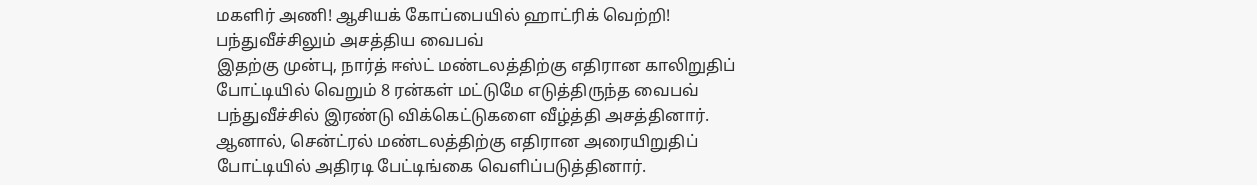மகளிர் அணி! ஆசியக் கோப்பையில் ஹாட்ரிக் வெற்றி!
பந்துவீச்சிலும் அசத்திய வைபவ்
இதற்கு முன்பு, நார்த் ஈஸ்ட் மண்டலத்திற்கு எதிரான காலிறுதிப் போட்டியில் வெறும் 8 ரன்கள் மட்டுமே எடுத்திருந்த வைபவ் பந்துவீச்சில் இரண்டு விக்கெட்டுகளை வீழ்த்தி அசத்தினார். ஆனால், சென்ட்ரல் மண்டலத்திற்கு எதிரான அரையிறுதிப் போட்டியில் அதிரடி பேட்டிங்கை வெளிப்படுத்தினார்.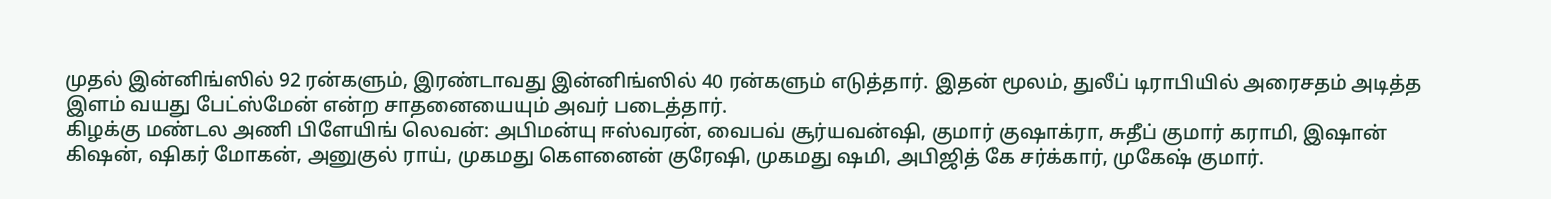முதல் இன்னிங்ஸில் 92 ரன்களும், இரண்டாவது இன்னிங்ஸில் 40 ரன்களும் எடுத்தார். இதன் மூலம், துலீப் டிராபியில் அரைசதம் அடித்த இளம் வயது பேட்ஸ்மேன் என்ற சாதனையையும் அவர் படைத்தார்.
கிழக்கு மண்டல அணி பிளேயிங் லெவன்: அபிமன்யு ஈஸ்வரன், வைபவ் சூர்யவன்ஷி, குமார் குஷாக்ரா, சுதீப் குமார் கராமி, இஷான் கிஷன், ஷிகர் மோகன், அனுகுல் ராய், முகமது கௌனைன் குரேஷி, முகமது ஷமி, அபிஜித் கே சர்க்கார், முகேஷ் குமார்.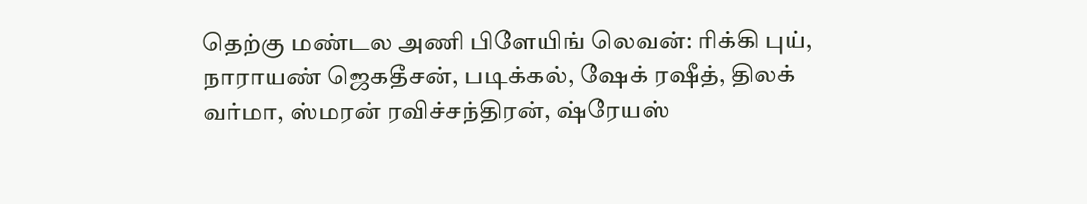தெற்கு மண்டல அணி பிளேயிங் லெவன்: ரிக்கி புய், நாராயண் ஜெகதீசன், படிக்கல், ஷேக் ரஷீத், திலக் வர்மா, ஸ்மரன் ரவிச்சந்திரன், ஷ்ரேயஸ்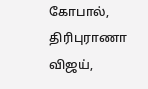கோபால், திரிபுராணா விஜய்,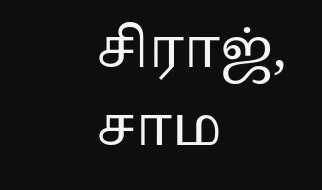சிராஜ், சாம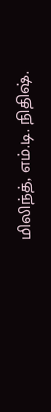மிலிந்த், எம்.டி. நிதிஷ்.